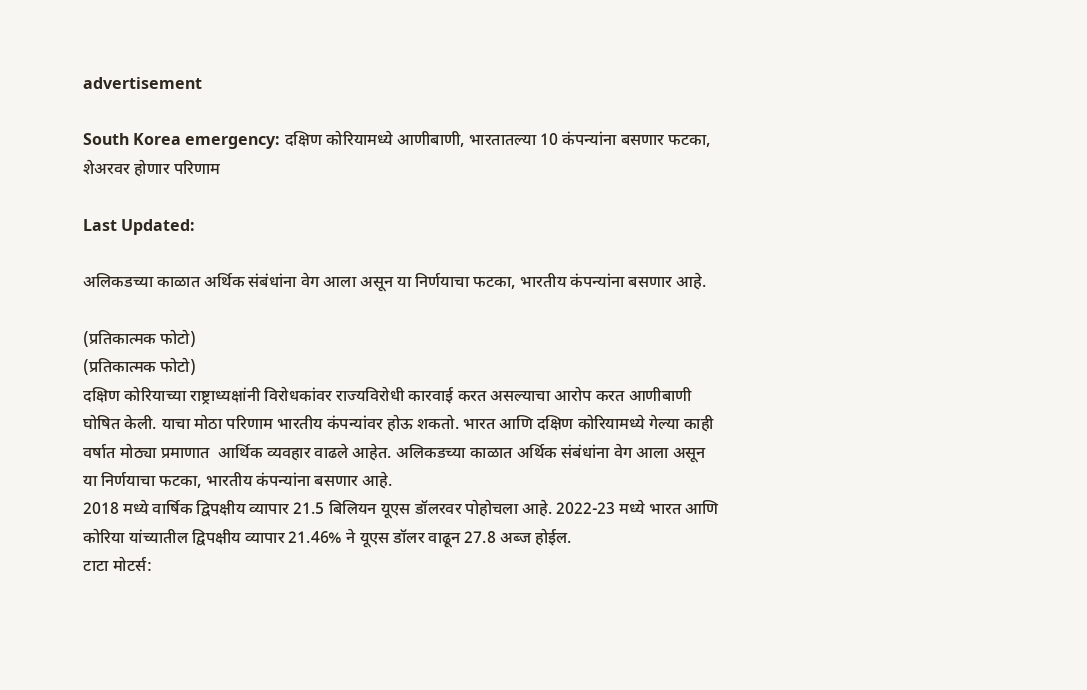advertisement

South Korea emergency: दक्षिण कोरियामध्ये आणीबाणी, भारतातल्या 10 कंपन्यांना बसणार फटका, शेअरवर होणार परिणाम

Last Updated:

अलिकडच्या काळात अर्थिक संबंधांना वेग आला असून या निर्णयाचा फटका, भारतीय कंपन्यांना बसणार आहे.

(प्रतिकात्मक फोटो)
(प्रतिकात्मक फोटो)
दक्षिण कोरियाच्या राष्ट्राध्यक्षांनी विरोधकांवर राज्यविरोधी कारवाई करत असल्याचा आरोप करत आणीबाणी घोषित केली. याचा मोठा परिणाम भारतीय कंपन्यांवर होऊ शकतो. भारत आणि दक्षिण कोरियामध्ये गेल्या काही वर्षात मोठ्या प्रमाणात  आर्थिक व्यवहार वाढले आहेत. अलिकडच्या काळात अर्थिक संबंधांना वेग आला असून या निर्णयाचा फटका, भारतीय कंपन्यांना बसणार आहे.
2018 मध्ये वार्षिक द्विपक्षीय व्यापार 21.5 बिलियन यूएस डॉलरवर पोहोचला आहे. 2022-23 मध्ये भारत आणि कोरिया यांच्यातील द्विपक्षीय व्यापार 21.46% ने यूएस डॉलर वाढून 27.8 अब्ज होईल.
टाटा मोटर्स: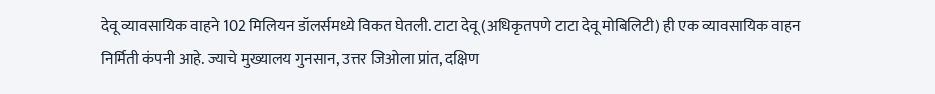देवू व्यावसायिक वाहने 102 मिलियन डॉलर्समध्ये विकत घेतली. टाटा देवू (अधिकृतपणे टाटा देवू मोबिलिटी) ही एक व्यावसायिक वाहन निर्मिती कंपनी आहे. ज्याचे मुख्यालय गुनसान, उत्तर जिओला प्रांत, दक्षिण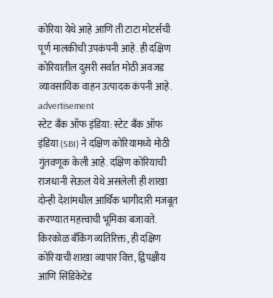कोरिया येथे आहे आणि ती टाटा मोटर्सची पूर्ण मालकीची उपकंपनी आहे. ही दक्षिण कोरियातील दुसरी सर्वात मोठी अवजड व्यावसायिक वाहन उत्पादक कंपनी आहे.
advertisement
स्टेट बँक ऑफ इंडिया: स्टेट बँक ऑफ इंडिया (SBI) ने दक्षिण कोरियामध्ये मोठी गुंतवणूक केली आहे. दक्षिण कोरियाची राजधानी सेऊल येथे असलेली ही शाखा दोन्ही देशांमधील आर्थिक भागीदारी मजबूत करण्यात महत्त्वाची भूमिका बजावते. किरकोळ बँकिंग व्यतिरिक्त, ही दक्षिण कोरियाची शाखा व्यापार वित्त, द्विपक्षीय आणि सिंडिकेटेड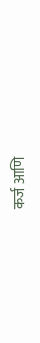कर्ज आणि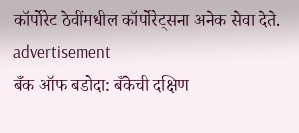कॉर्पोरेट ठेवींमधील कॉर्पोरेट्सना अनेक सेवा देते.
advertisement
बँक ऑफ बडोदा: बँकेची दक्षिण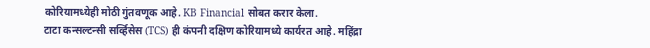कोरियामध्येही मोठी गुंतवणूक आहे. KB Financial सोबत करार केला.
टाटा कन्सल्टन्सी सर्व्हिसेस (TCS) ही कंपनी दक्षिण कोरियामध्ये कार्यरत आहे. महिंद्रा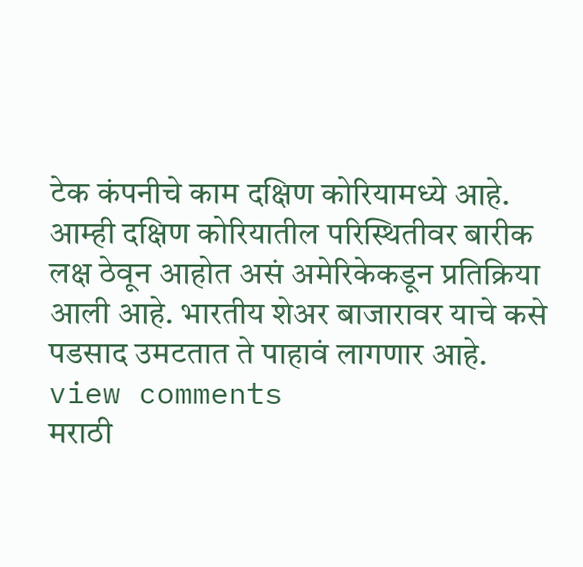टेक कंपनीचे काम दक्षिण कोरियामध्ये आहे.
आम्ही दक्षिण कोरियातील परिस्थितीवर बारीक लक्ष ठेवून आहोत असं अमेरिकेकडून प्रतिक्रिया आली आहे. भारतीय शेअर बाजारावर याचे कसे पडसाद उमटतात ते पाहावं लागणार आहे.
view comments
मराठी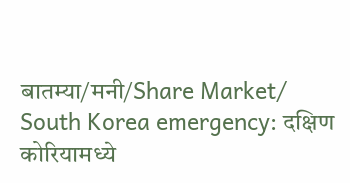बातम्या/मनी/Share Market/
South Korea emergency: दक्षिण कोरियामध्ये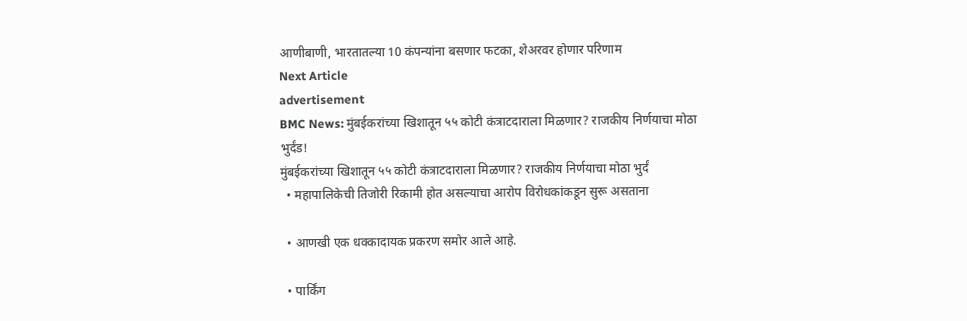आणीबाणी, भारतातल्या 10 कंपन्यांना बसणार फटका, शेअरवर होणार परिणाम
Next Article
advertisement
BMC News: मुंबईकरांच्या खिशातून ५५ कोटी कंत्राटदाराला मिळणार? राजकीय निर्णयाचा मोठा भुर्दंड!
मुंबईकरांच्या खिशातून ५५ कोटी कंत्राटदाराला मिळणार? राजकीय निर्णयाचा मोठा भुर्दं
  • महापालिकेची तिजोरी रिकामी होत असल्याचा आरोप विरोधकांकडून सुरू असताना

  • आणखी एक धक्कादायक प्रकरण समोर आले आहे.

  • पार्किंग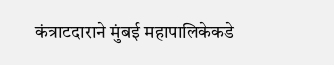कंत्राटदाराने मुंबई महापालिकेकडे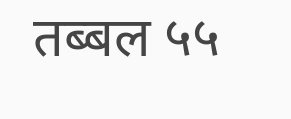तब्बल ५५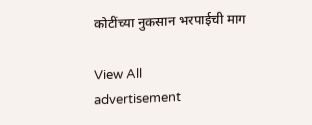कोटींच्या नुकसान भरपाईची माग

View All
advertisement